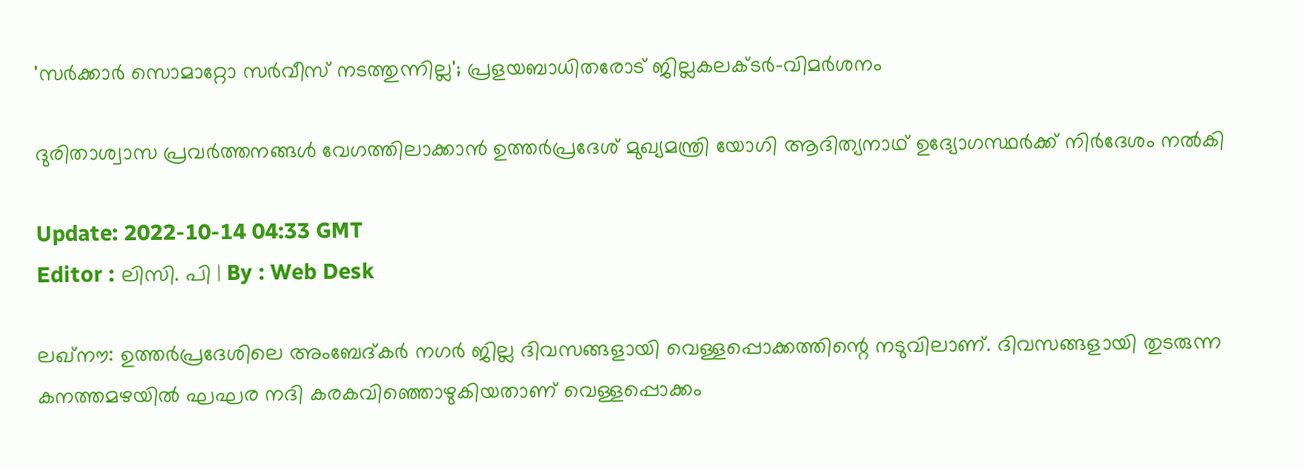'സർക്കാർ സൊമാറ്റോ സർവീസ് നടത്തുന്നില്ല'; പ്രളയബാധിതരോട് ജില്ലകലക്ടർ-വിമര്‍ശനം

ദുരിതാശ്വാസ പ്രവർത്തനങ്ങൾ വേഗത്തിലാക്കാൻ ഉത്തർപ്രദേശ് മുഖ്യമന്ത്രി യോഗി ആദിത്യനാഥ് ഉദ്യോഗസ്ഥർക്ക് നിർദേശം നൽകി

Update: 2022-10-14 04:33 GMT
Editor : ലിസി. പി | By : Web Desk

ലഖ്‌നൗ: ഉത്തർപ്രദേശിലെ അംബേദ്കർ നഗർ ജില്ല ദിവസങ്ങളായി വെള്ളപ്പൊക്കത്തിന്റെ നടുവിലാണ്. ദിവസങ്ങളായി തുടരുന്ന കനത്തമഴയിൽ ഘഘര നദി കരകവിഞ്ഞൊഴുകിയതാണ് വെള്ളപ്പൊക്കം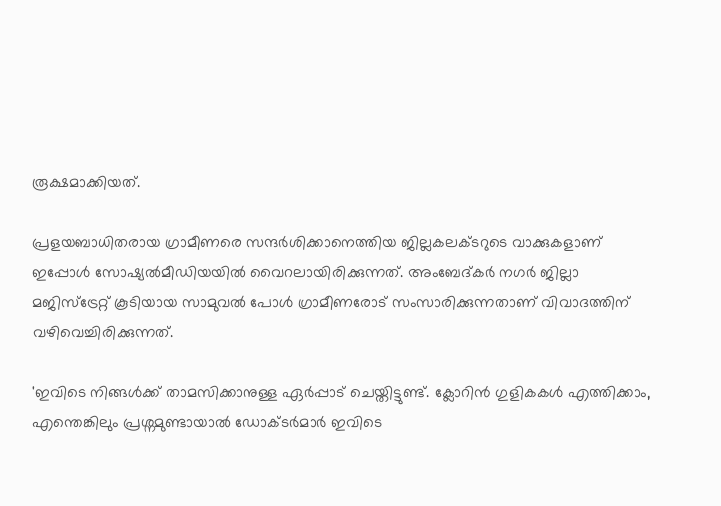രൂക്ഷമാക്കിയത്.

പ്രളയബാധിതരായ ഗ്രാമീണരെ സന്ദർശിക്കാനെത്തിയ ജില്ലകലക്ടറുടെ വാക്കുകളാണ് ഇപ്പോൾ സോഷ്യൽമീഡിയയിൽ വൈറലായിരിക്കുന്നത്. അംബേദ്കർ നഗർ ജില്ലാ മജിസ്ട്രേറ്റ് കൂടിയായ സാമുവൽ പോൾ ഗ്രാമീണരോട് സംസാരിക്കുന്നതാണ് വിവാദത്തിന് വഴിവെച്ചിരിക്കുന്നത്.

'ഇവിടെ നിങ്ങൾക്ക് താമസിക്കാനുള്ള ഏർപ്പാട് ചെയ്തിട്ടുണ്ട്. ക്ലോറിൻ ഗുളികകൾ എത്തിക്കാം, എന്തെങ്കിലും പ്രശ്നമുണ്ടായാൽ ഡോക്ടർമാർ ഇവിടെ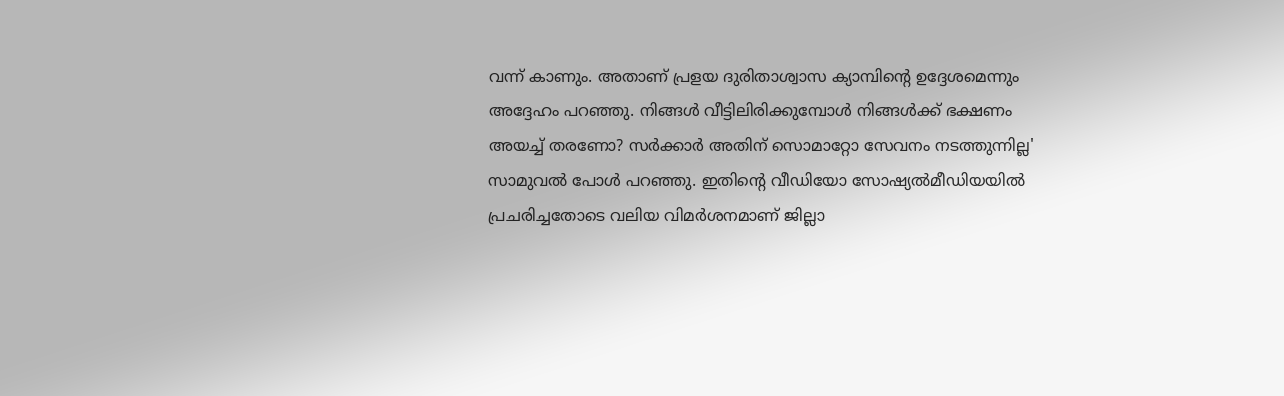വന്ന് കാണും. അതാണ് പ്രളയ ദുരിതാശ്വാസ ക്യാമ്പിന്റെ ഉദ്ദേശമെന്നും അദ്ദേഹം പറഞ്ഞു. നിങ്ങൾ വീട്ടിലിരിക്കുമ്പോൾ നിങ്ങൾക്ക് ഭക്ഷണം അയച്ച് തരണോ? സർക്കാർ അതിന് സൊമാറ്റോ സേവനം നടത്തുന്നില്ല' സാമുവൽ പോൾ പറഞ്ഞു. ഇതിന്റെ വീഡിയോ സോഷ്യൽമീഡിയയിൽ പ്രചരിച്ചതോടെ വലിയ വിമർശനമാണ് ജില്ലാ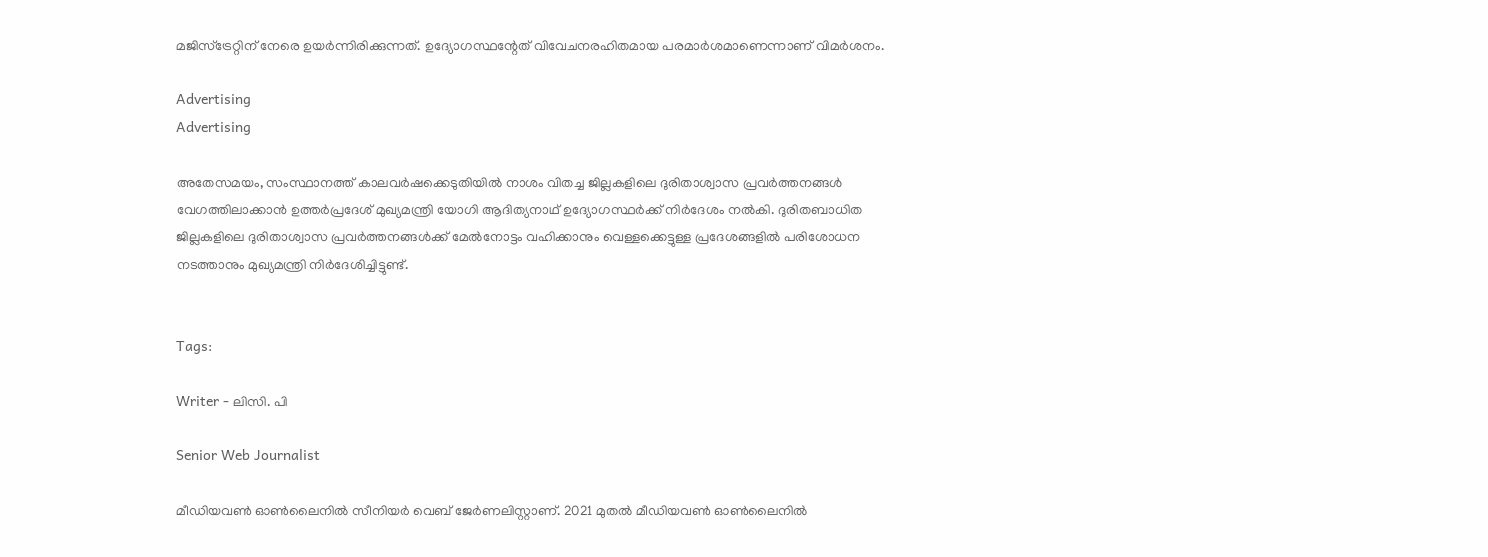മജിസ്ട്രേറ്റിന് നേരെ ഉയർന്നിരിക്കുന്നത്. ഉദ്യോഗസ്ഥന്റേത് വിവേചനരഹിതമായ പരമാർശമാണെന്നാണ് വിമർശനം.

Advertising
Advertising

അതേസമയം, സംസ്ഥാനത്ത് കാലവർഷക്കെടുതിയിൽ നാശം വിതച്ച ജില്ലകളിലെ ദുരിതാശ്വാസ പ്രവർത്തനങ്ങൾ വേഗത്തിലാക്കാൻ ഉത്തർപ്രദേശ് മുഖ്യമന്ത്രി യോഗി ആദിത്യനാഥ് ഉദ്യോഗസ്ഥർക്ക് നിർദേശം നൽകി. ദുരിതബാധിത ജില്ലകളിലെ ദുരിതാശ്വാസ പ്രവർത്തനങ്ങൾക്ക് മേൽനോട്ടം വഹിക്കാനും വെള്ളക്കെട്ടുള്ള പ്രദേശങ്ങളിൽ പരിശോധന നടത്താനും മുഖ്യമന്ത്രി നിർദേശിച്ചിട്ടുണ്ട്.


Tags:

Writer - ലിസി. പി

Senior Web Journalist

മീഡിയവൺ ഓൺലൈനിൽ സീനിയർ വെബ് ജേർണലിസ്റ്റാണ്. 2021 മുതൽ മീഡിയവൺ ഓൺലൈനിൽ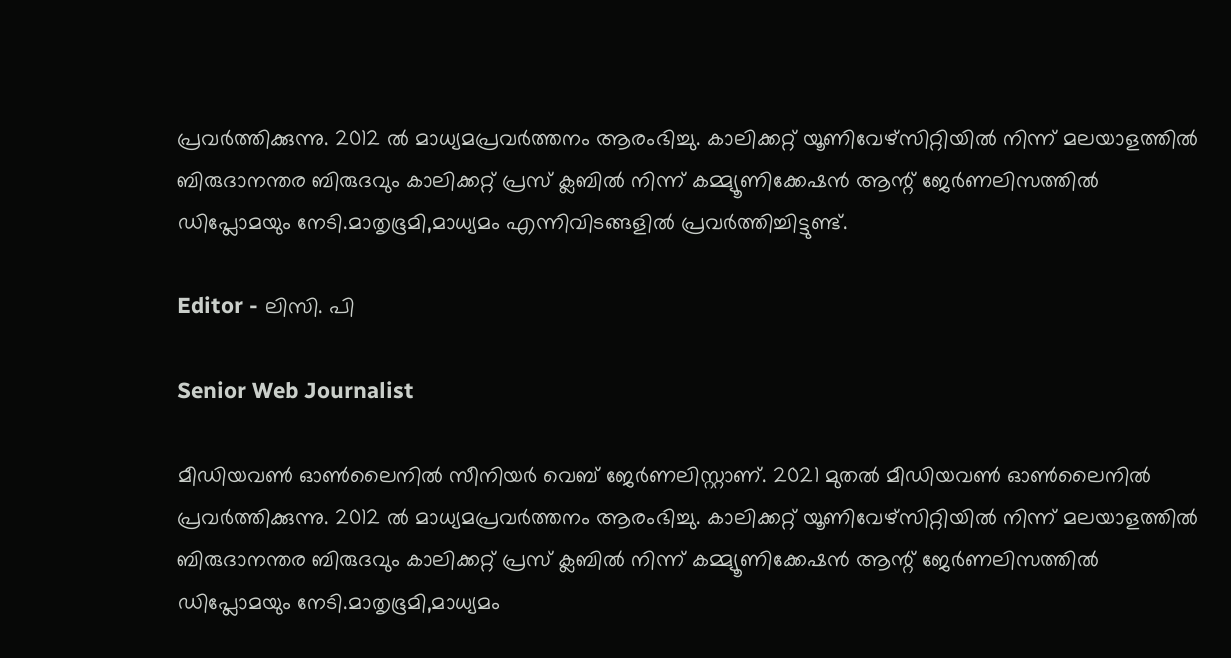പ്രവർത്തിക്കുന്നു. 2012 ല്‍ മാധ്യമപ്രവര്‍ത്തനം ആരംഭിച്ചു. കാലിക്കറ്റ് യൂണിവേഴ്‌സിറ്റിയിൽ നിന്ന് മലയാളത്തിൽ ബിരുദാനന്തര ബിരുദവും കാലിക്കറ്റ് പ്രസ് ക്ലബിൽ നിന്ന് കമ്മ്യൂണിക്കേഷൻ ആന്റ് ജേർണലിസത്തിൽ ഡിപ്ലോമയും നേടി.മാതൃഭൂമി,മാധ്യമം എന്നിവിടങ്ങളിൽ പ്രവർത്തിച്ചിട്ടുണ്ട്.

Editor - ലിസി. പി

Senior Web Journalist

മീഡിയവൺ ഓൺലൈനിൽ സീനിയർ വെബ് ജേർണലിസ്റ്റാണ്. 2021 മുതൽ മീഡിയവൺ ഓൺലൈനിൽ പ്രവർത്തിക്കുന്നു. 2012 ല്‍ മാധ്യമപ്രവര്‍ത്തനം ആരംഭിച്ചു. കാലിക്കറ്റ് യൂണിവേഴ്‌സിറ്റിയിൽ നിന്ന് മലയാളത്തിൽ ബിരുദാനന്തര ബിരുദവും കാലിക്കറ്റ് പ്രസ് ക്ലബിൽ നിന്ന് കമ്മ്യൂണിക്കേഷൻ ആന്റ് ജേർണലിസത്തിൽ ഡിപ്ലോമയും നേടി.മാതൃഭൂമി,മാധ്യമം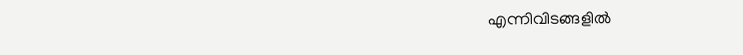എന്നിവിടങ്ങളിൽ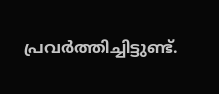പ്രവർത്തിച്ചിട്ടുണ്ട്.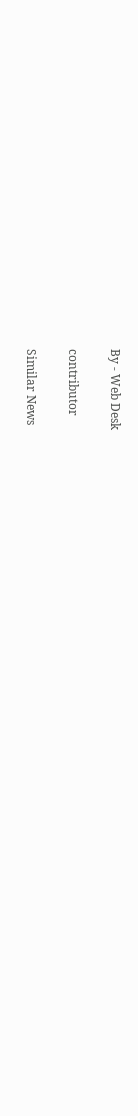By - Web Desk

contributor

Similar News